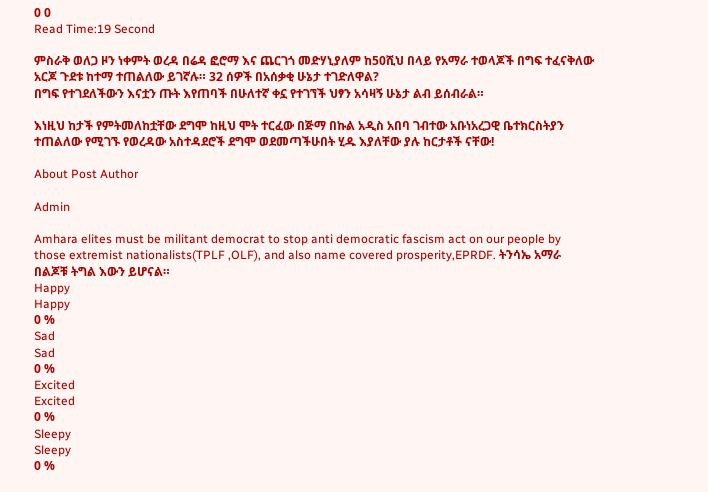0 0
Read Time:19 Second

ምስራቅ ወለጋ ዞን ነቀምት ወረዳ በሬዳ ፎሮማ እና ጨርገጎ መድሃኒያለም ከ50ሺህ በላይ የአማራ ተወላጆች በግፍ ተፈናቅለው አርጆ ጉደቱ ከተማ ተጠልለው ይገኛሉ። 32 ሰዎች በአሰቃቂ ሁኔታ ተገድለዋል?
በግፍ የተገደለችውን እናቷን ጡት እየጠባች በሁለተኛ ቀኗ የተገኘች ህፃን አሳዛኝ ሁኔታ ልብ ይሰብራል።

እነዚህ ከታች የምትመለከቷቸው ደግሞ ከዚህ ሞት ተርፈው በጅማ በኩል አዲስ አበባ ገብተው አቡነአረጋዊ ቤተክርስትያን ተጠልለው የሚገኙ የወረዳው አስተዳደሮች ደግሞ ወደመጣችሁበት ሂዱ እያለቸው ያሉ ከርታቶች ናቸው!

About Post Author

Admin

Amhara elites must be militant democrat to stop anti democratic fascism act on our people by those extremist nationalists(TPLF ,OLF), and also name covered prosperity,EPRDF. ትንሳኤ አማራ በልጆቹ ትግል እውን ይሆናል።
Happy
Happy
0 %
Sad
Sad
0 %
Excited
Excited
0 %
Sleepy
Sleepy
0 %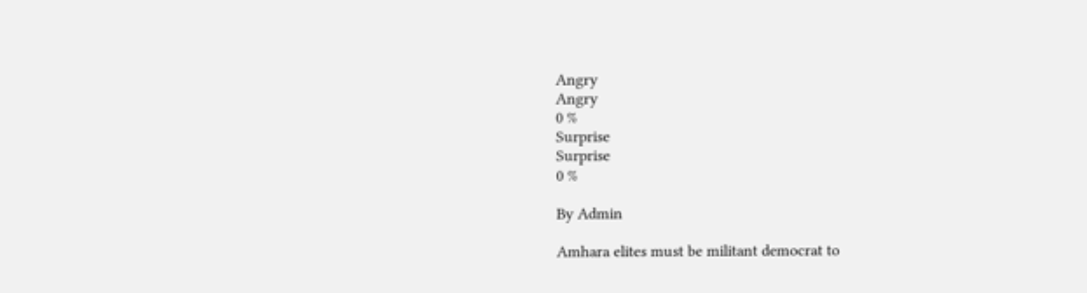Angry
Angry
0 %
Surprise
Surprise
0 %

By Admin

Amhara elites must be militant democrat to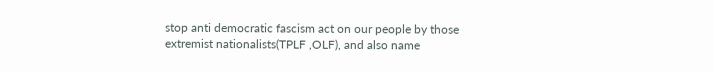stop anti democratic fascism act on our people by those extremist nationalists(TPLF ,OLF), and also name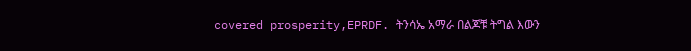covered prosperity,EPRDF. ትንሳኤ አማራ በልጆቹ ትግል እውን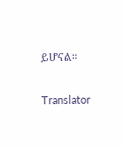ይሆናል።

Translator